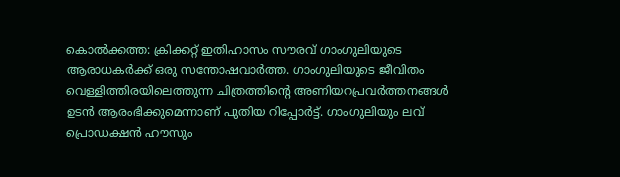കൊൽക്കത്ത: ക്രിക്കറ്റ് ഇതിഹാസം സൗരവ് ഗാംഗുലിയുടെ ആരാധകർക്ക് ഒരു സന്തോഷവാർത്ത. ഗാംഗുലിയുടെ ജീവിതം വെള്ളിത്തിരയിലെത്തുന്ന ചിത്രത്തിന്റെ അണിയറപ്രവർത്തനങ്ങൾ ഉടൻ ആരംഭിക്കുമെന്നാണ് പുതിയ റിപ്പോർട്ട്. ഗാംഗുലിയും ലവ് പ്രൊഡക്ഷൻ ഹൗസും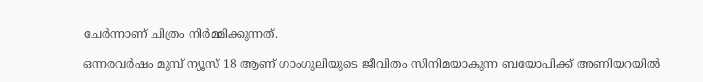ചേർന്നാണ് ചിത്രം നിർമ്മിക്കുന്നത്.

ഒന്നരവർഷം മുമ്പ് ന്യൂസ് 18 ആണ് ഗാംഗുലിയുടെ ജീവിതം സിനിമയാകുന്ന ബയോപിക്ക് അണിയറയിൽ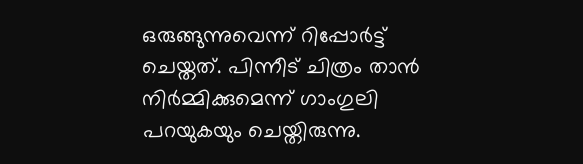ഒരുങ്ങുന്നുവെന്ന് റിപ്പോർട്ട് ചെയ്തത്. പിന്നീട് ചിത്രം താൻ നിർമ്മിക്കുമെന്ന് ഗാംഗുലി പറയുകയും ചെയ്തിരുന്നു.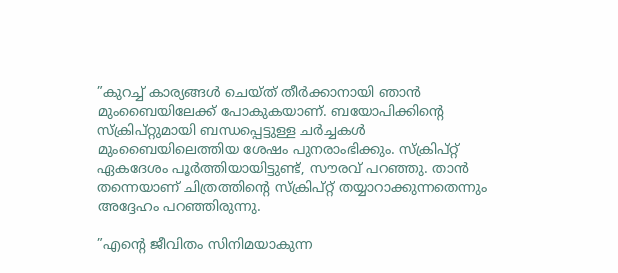”കുറച്ച് കാര്യങ്ങൾ ചെയ്ത് തീർക്കാനായി ഞാൻ മുംബൈയിലേക്ക് പോകുകയാണ്. ബയോപിക്കിന്റെ സ്‌ക്രിപ്റ്റുമായി ബന്ധപ്പെട്ടുള്ള ചർച്ചകൾ മുംബൈയിലെത്തിയ ശേഷം പുനരാംഭിക്കും. സ്‌ക്രിപ്റ്റ് ഏകദേശം പൂർത്തിയായിട്ടുണ്ട്, സൗരവ് പറഞ്ഞു. താൻ തന്നെയാണ് ചിത്രത്തിന്റെ സ്‌ക്രിപ്റ്റ് തയ്യാറാക്കുന്നതെന്നും അദ്ദേഹം പറഞ്ഞിരുന്നു.

”എന്റെ ജീവിതം സിനിമയാകുന്ന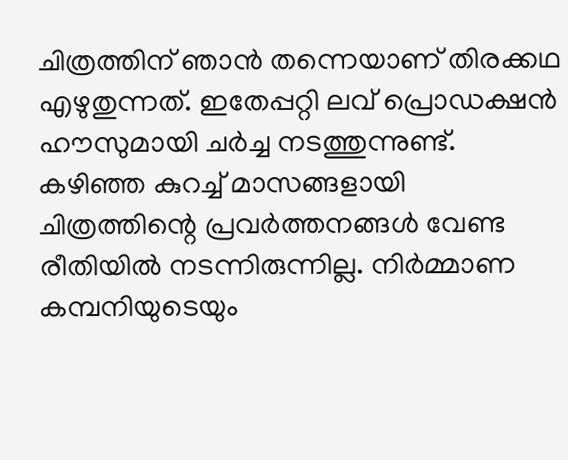ചിത്രത്തിന് ഞാൻ തന്നെയാണ് തിരക്കഥ എഴുതുന്നത്. ഇതേപ്പറ്റി ലവ് പ്രൊഡക്ഷൻ ഹൗസുമായി ചർച്ച നടത്തുന്നുണ്ട്. കഴിഞ്ഞ കുറച്ച് മാസങ്ങളായി ചിത്രത്തിന്റെ പ്രവർത്തനങ്ങൾ വേണ്ട രീതിയിൽ നടന്നിരുന്നില്ല. നിർമ്മാണ കമ്പനിയുടെയും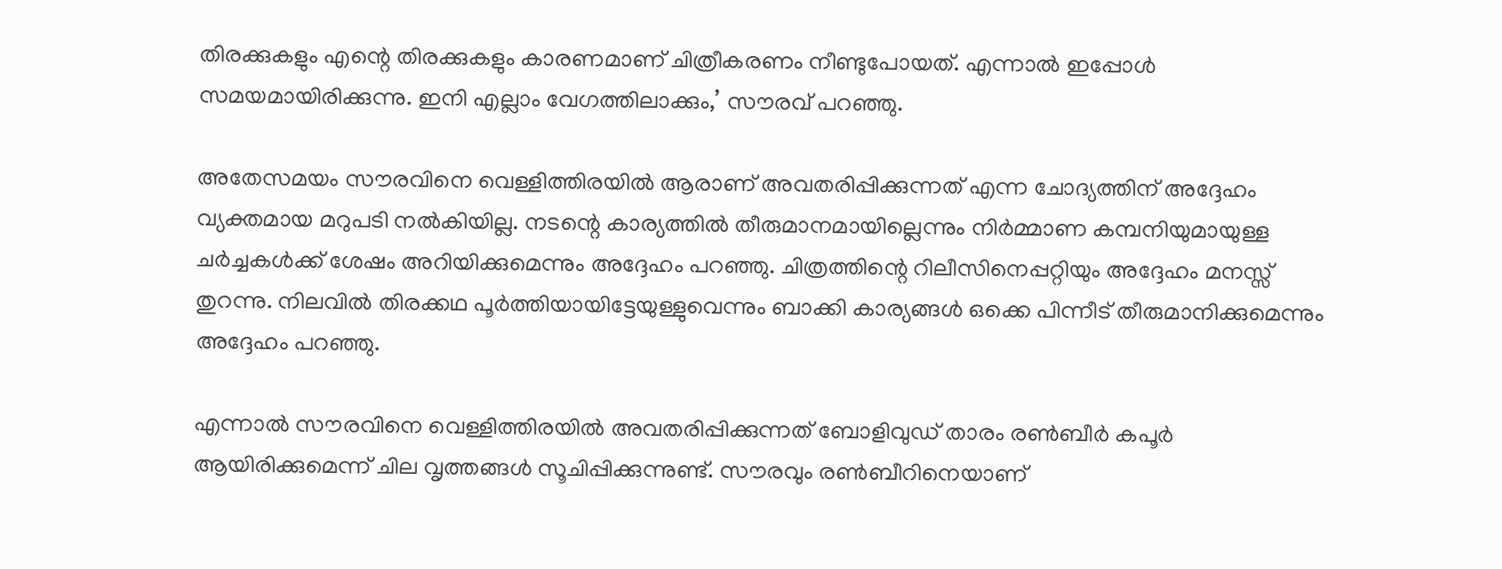തിരക്കുകളും എന്റെ തിരക്കുകളും കാരണമാണ് ചിത്രീകരണം നീണ്ടുപോയത്. എന്നാൽ ഇപ്പോൾ സമയമായിരിക്കുന്നു. ഇനി എല്ലാം വേഗത്തിലാക്കും,’ സൗരവ് പറഞ്ഞു.

അതേസമയം സൗരവിനെ വെള്ളിത്തിരയിൽ ആരാണ് അവതരിപ്പിക്കുന്നത് എന്ന ചോദ്യത്തിന് അദ്ദേഹം വ്യക്തമായ മറുപടി നൽകിയില്ല. നടന്റെ കാര്യത്തിൽ തീരുമാനമായില്ലെന്നും നിർമ്മാണ കമ്പനിയുമായുള്ള ചർച്ചകൾക്ക് ശേഷം അറിയിക്കുമെന്നും അദ്ദേഹം പറഞ്ഞു. ചിത്രത്തിന്റെ റിലീസിനെപ്പറ്റിയും അദ്ദേഹം മനസ്സ് തുറന്നു. നിലവിൽ തിരക്കഥ പൂർത്തിയായിട്ടേയുള്ളുവെന്നും ബാക്കി കാര്യങ്ങൾ ഒക്കെ പിന്നീട് തീരുമാനിക്കുമെന്നും അദ്ദേഹം പറഞ്ഞു.

എന്നാൽ സൗരവിനെ വെള്ളിത്തിരയിൽ അവതരിപ്പിക്കുന്നത് ബോളിവുഡ് താരം രൺബീർ കപൂർ ആയിരിക്കുമെന്ന് ചില വൃത്തങ്ങൾ സൂചിപ്പിക്കുന്നുണ്ട്. സൗരവും രൺബീറിനെയാണ്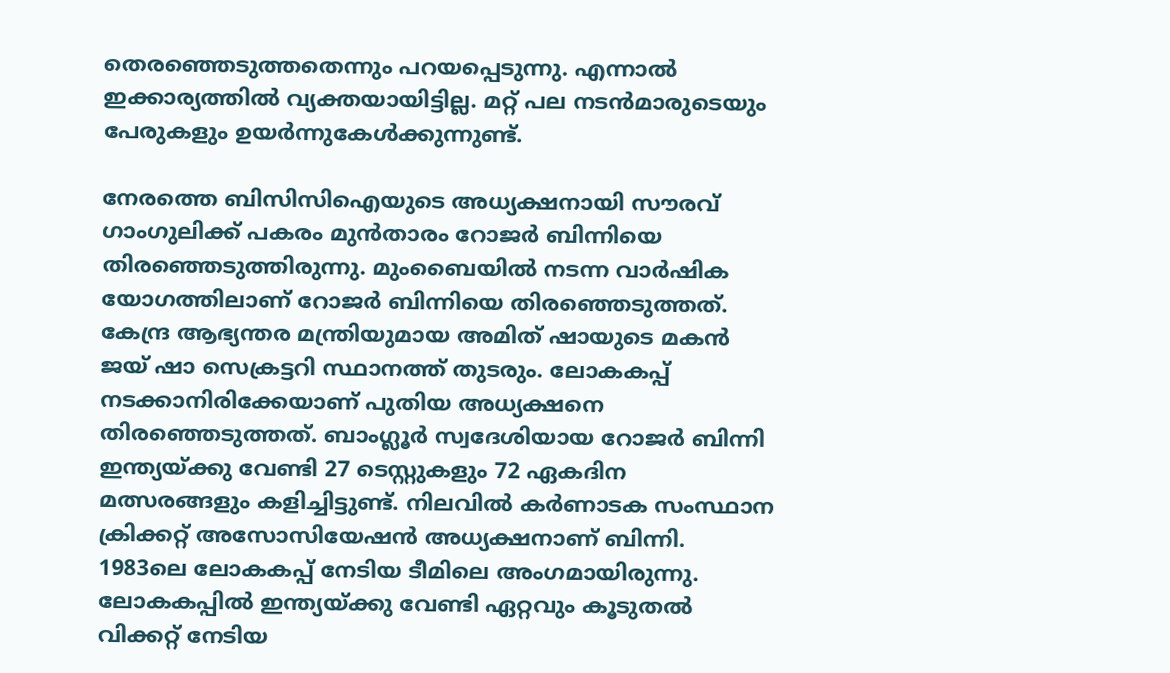തെരഞ്ഞെടുത്തതെന്നും പറയപ്പെടുന്നു. എന്നാൽ ഇക്കാര്യത്തിൽ വ്യക്തയായിട്ടില്ല. മറ്റ് പല നടൻമാരുടെയും പേരുകളും ഉയർന്നുകേൾക്കുന്നുണ്ട്.

നേരത്തെ ബിസിസിഐയുടെ അധ്യക്ഷനായി സൗരവ് ഗാംഗുലിക്ക് പകരം മുൻതാരം റോജർ ബിന്നിയെ തിരഞ്ഞെടുത്തിരുന്നു. മുംബൈയിൽ നടന്ന വാർഷിക യോഗത്തിലാണ് റോജർ ബിന്നിയെ തിരഞ്ഞെടുത്തത്. കേന്ദ്ര ആഭ്യന്തര മന്ത്രിയുമായ അമിത് ഷായുടെ മകൻ ജയ് ഷാ സെക്രട്ടറി സ്ഥാനത്ത് തുടരും. ലോകകപ്പ് നടക്കാനിരിക്കേയാണ് പുതിയ അധ്യക്ഷനെ തിരഞ്ഞെടുത്തത്. ബാംഗ്ലൂർ സ്വദേശിയായ റോജർ ബിന്നി ഇന്ത്യയ്ക്കു വേണ്ടി 27 ടെസ്റ്റുകളും 72 ഏകദിന മത്സരങ്ങളും കളിച്ചിട്ടുണ്ട്. നിലവിൽ കർണാടക സംസ്ഥാന ക്രിക്കറ്റ് അസോസിയേഷൻ അധ്യക്ഷനാണ് ബിന്നി. 1983ലെ ലോകകപ്പ് നേടിയ ടീമിലെ അംഗമായിരുന്നു. ലോകകപ്പിൽ ഇന്ത്യയ്ക്കു വേണ്ടി ഏറ്റവും കൂടുതൽ വിക്കറ്റ് നേടിയ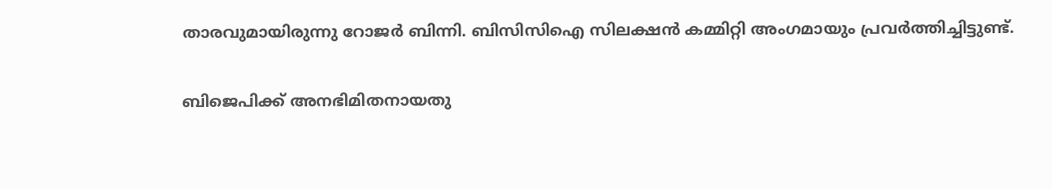താരവുമായിരുന്നു റോജർ ബിന്നി. ബിസിസിഐ സിലക്ഷൻ കമ്മിറ്റി അംഗമായും പ്രവർത്തിച്ചിട്ടുണ്ട്.

ബിജെപിക്ക് അനഭിമിതനായതു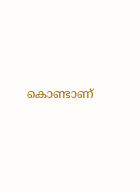കൊണ്ടാണ്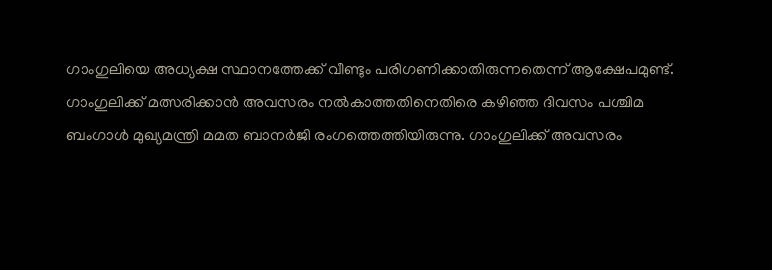ഗാംഗുലിയെ അധ്യക്ഷ സ്ഥാനത്തേക്ക് വീണ്ടും പരിഗണിക്കാതിരുന്നതെന്ന് ആക്ഷേപമുണ്ട്. ഗാംഗുലിക്ക് മത്സരിക്കാൻ അവസരം നൽകാത്തതിനെതിരെ കഴിഞ്ഞ ദിവസം പശ്ചിമ ബംഗാൾ മുഖ്യമന്ത്രി മമത ബാനർജി രംഗത്തെത്തിയിരുന്നു. ഗാംഗുലിക്ക് അവസരം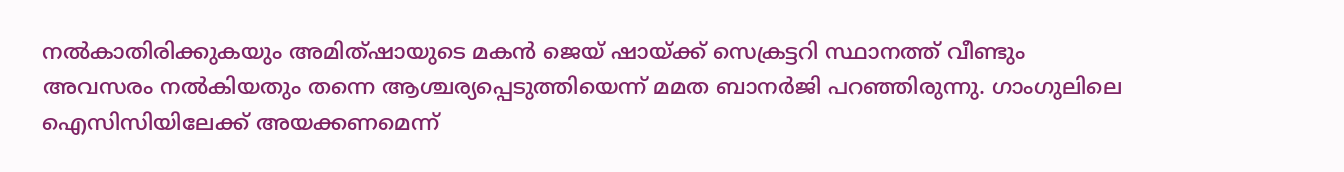നൽകാതിരിക്കുകയും അമിത്ഷായുടെ മകൻ ജെയ് ഷായ്ക്ക് സെക്രട്ടറി സ്ഥാനത്ത് വീണ്ടും അവസരം നൽകിയതും തന്നെ ആശ്ചര്യപ്പെടുത്തിയെന്ന് മമത ബാനർജി പറഞ്ഞിരുന്നു. ഗാംഗുലിലെ ഐസിസിയിലേക്ക് അയക്കണമെന്ന്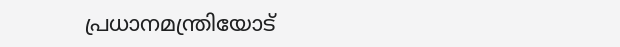പ്രധാനമന്ത്രിയോട്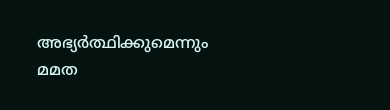അഭ്യർത്ഥിക്കുമെന്നും മമത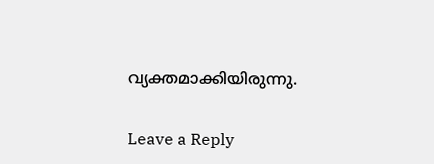വ്യക്തമാക്കിയിരുന്നു.

Leave a Reply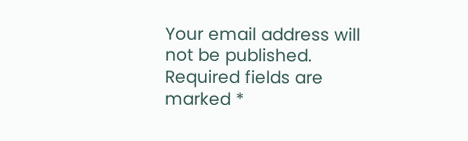Your email address will not be published. Required fields are marked *